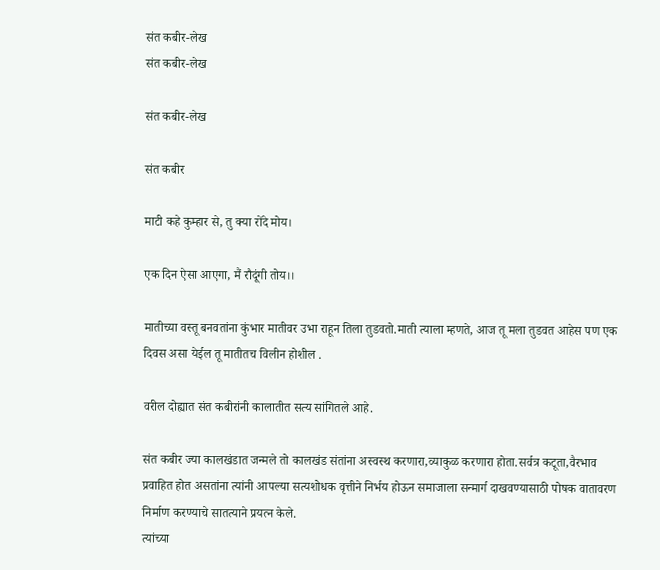संत कबीर-लेख
संत कबीर-लेख

संत कबीर-लेख

संत कबीर

माटी कहे कुम्हार से, तु क्या रोंदे मोय।

एक दिन ऐसा आएगा, मैं रौदूंगी तोय।।

मातीच्या वस्तू बनवतांना कुंभार मातीवर उभा राहून तिला तुडवतो.माती त्याला म्हणते, आज तू मला तुडवत आहेस पण एक दिवस असा येईल तू मातीतच विलीन होशील .

वरील दोह्यात संत कबीरांनी कालातीत सत्य सांगितले आहे.

संत कबीर ज्या कालखंडात जन्मले तो कालखंड संतांना अस्वस्थ करणारा,व्याकुळ करणारा होता.सर्वत्र कटूता,वैरभाव प्रवाहित होत असतांना त्यांनी आपल्या सत्यशोधक वृत्तीने निर्भय होऊन समाजाला सन्मार्ग दाखवण्यासाठी पोषक वातावरण निर्माण करण्याचे सातत्याने प्रयत्न केले.
त्यांच्या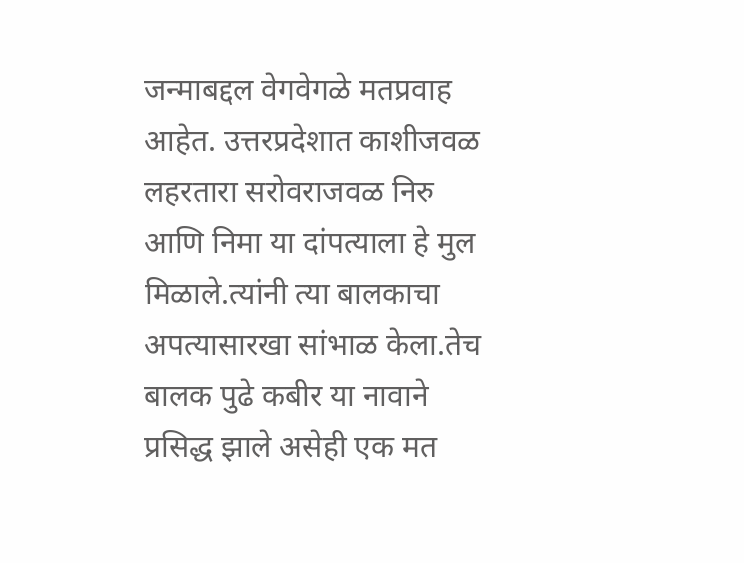जन्माबद्दल वेगवेगळे मतप्रवाह आहेत. उत्तरप्रदेशात काशीजवळ लहरतारा सरोवराजवळ निरु आणि निमा या दांपत्याला हे मुल मिळाले.त्यांनी त्या बालकाचा अपत्यासारखा सांभाळ केला.तेच बालक पुढे कबीर या नावाने प्रसिद्ध झाले असेही एक मत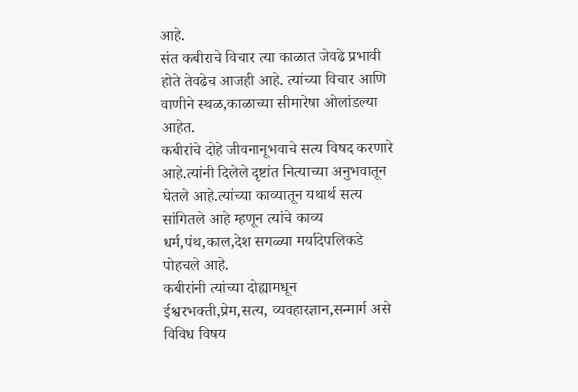आहे.
संत कबीराचे विचार त्या काळात जेवढे प्रभावी होते तेवढेच आजही आहे. त्यांच्या विचार आणि वाणीने स्थळ,काळाच्या सीमारेषा ओलांडल्या आहेत.
कबीरांचे दोहे जीवनानूभवाचे सत्य विषद करणारे आहे.त्यांनी दिलेले दृष्टांत नित्याच्या अनुभवातून घेतले आहे.त्यांच्या काव्यातून यथार्थ सत्य सांगितले आहे म्हणून त्यांचे काव्य धर्म,पंथ,काल,देश सगळ्या मर्यादेपलिकडे पोहचले आहे.
कबीरांनी त्यांच्या दोह्यामधून ईश्वरभक्ती,प्रेम,सत्य, व्यवहारज्ञान,सन्मार्ग असे विविध विषय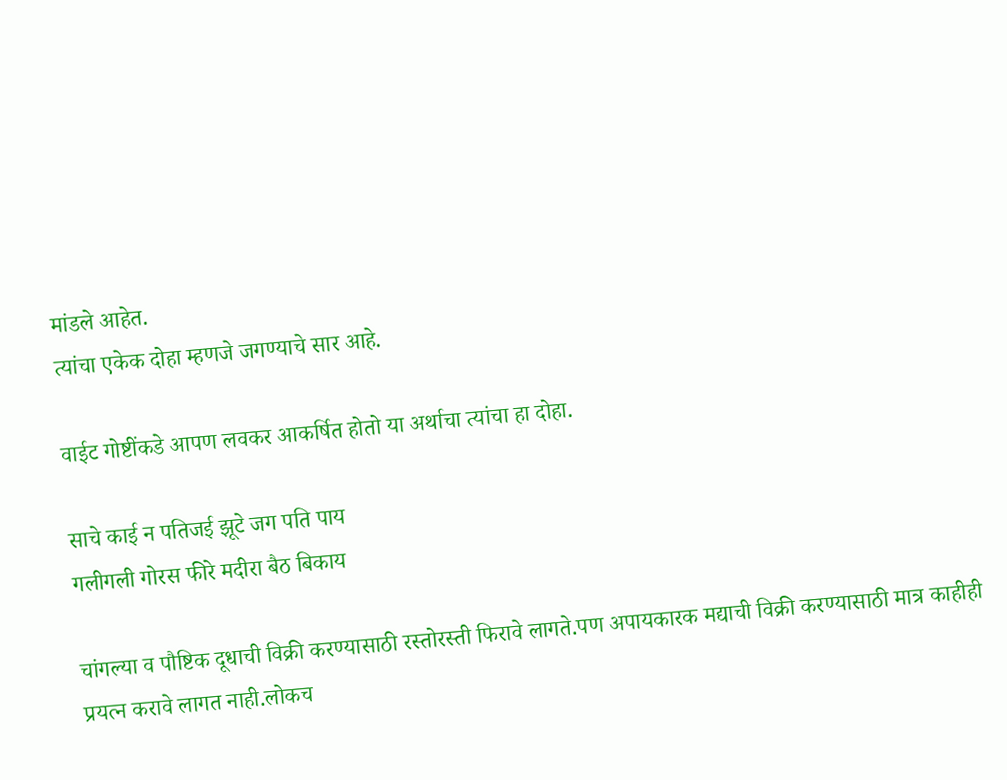मांडले आहेत.
त्यांचा एकेक दोहा म्हणजे जगण्याचे सार आहे.

वाईट गोष्टींकडे आपण लवकर आकर्षित होतो या अर्थाचा त्यांचा हा दोहा.

साचे काई न पतिजई झूटे जग पति पाय
गलीगली गोरस फीरे मदीरा बैठ बिकाय

चांगल्या व पौष्टिक दूधाची विक्री करण्यासाठी रस्तोरस्ती फिरावे लागते.पण अपायकारक मद्याची विक्री करण्यासाठी मात्र काहीही प्रयत्न करावे लागत नाही.लोकच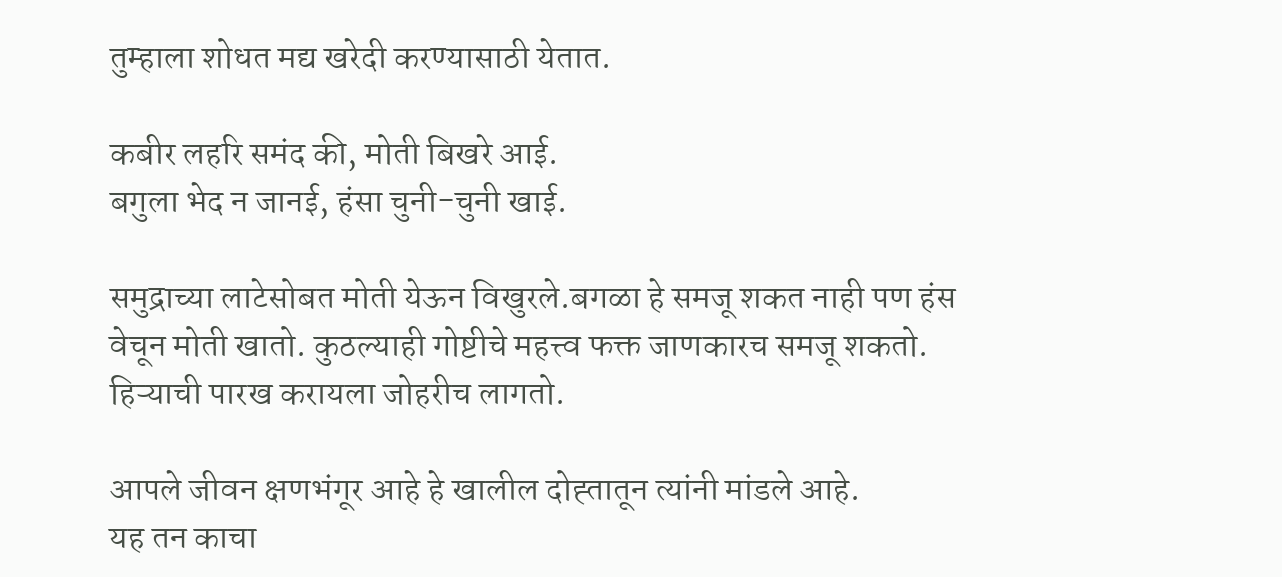तुम्हाला शोधत मद्य खरेदी करण्यासाठी येतात.

कबीर लहरि समंद की, मोती बिखरे आई.
बगुला भेद न जानई, हंसा चुनी-चुनी खाई.

समुद्राच्या लाटेसोबत मोती येऊन विखुरले.बगळा हे समजू शकत नाही पण हंस वेचून मोती खातो. कुठल्याही गोष्टीचे महत्त्व फक्त जाणकारच समजू शकतो.
हिऱ्याची पारख करायला जोहरीच लागतो.

आपले जीवन क्षणभंगूर आहे हे खालील दोह्तातून त्यांनी मांडले आहे.
यह तन काचा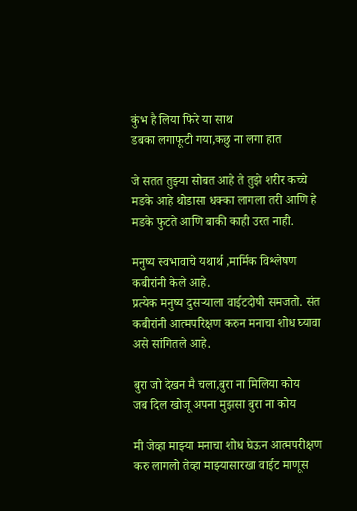कुंभ है लिया फिरे या साथ
डबका लगाफूटी गया,कछु ना लगा हात

जे सतत तुझ्या सोबत आहे ते तुझे शरीर कच्चे मडके आहे थोडासा धक्का लागला तरी आणि हे मडके फुटते आणि बाकी काही उरत नाही.

मनुष्य स्वभावाचे यथार्थ ,मार्मिक विश्लेषण कबीरांनी केले आहे.
प्रत्येक मनुष्य दुसऱ्याला वाईटदोषी समजतो. संत कबीरांनी आत्मपरिक्षण करुन मनाचा शोध घ्यावा असे सांगितले आहे.

बुरा जो देखन मै चला,बुरा ना मिलिया कोय
जब दिल खोजू अपना मुझसा बुरा ना कोय

मी जेव्हा माझ्या मनाचा शोध घेऊन आत्मपरीक्षण करु लागलो तेव्हा माझ्यासारखा वाईट माणूस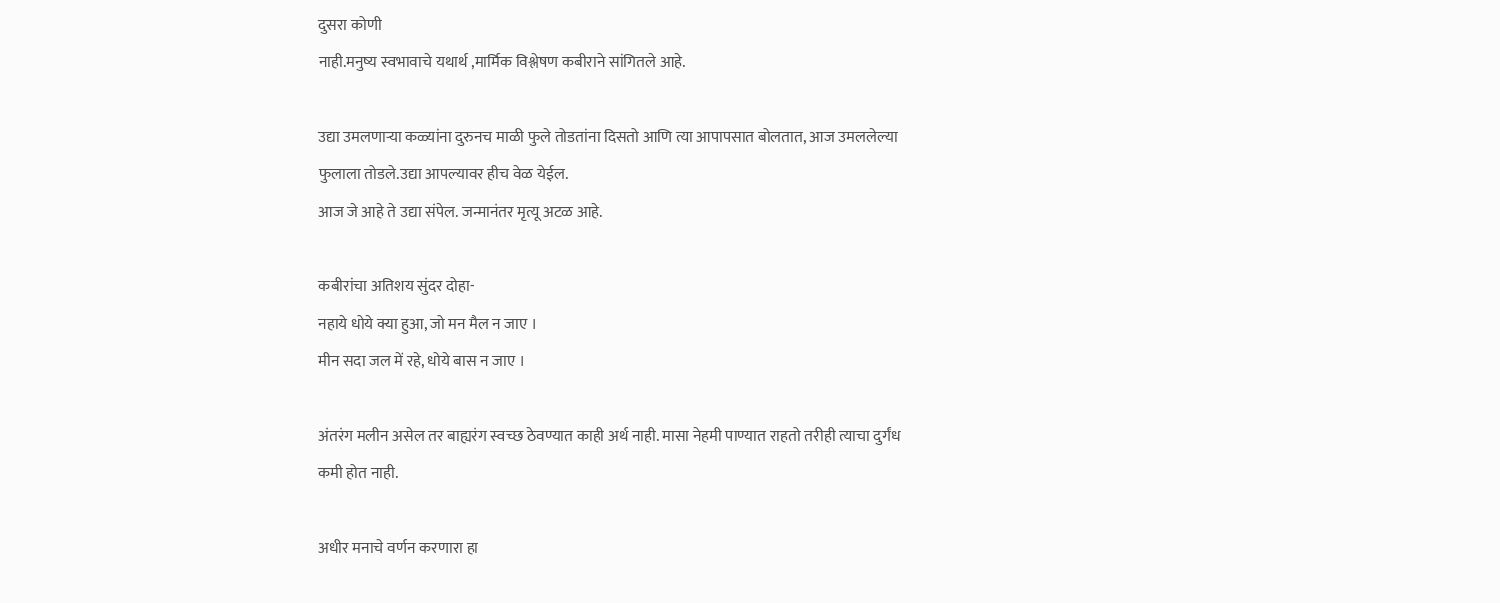दुसरा कोणी
नाही.मनुष्य स्वभावाचे यथार्थ ,मार्मिक विश्लेषण कबीराने सांगितले आहे.

उद्या उमलणाऱ्या कळ्यांना दुरुनच माळी फुले तोडतांना दिसतो आणि त्या आपापसात बोलतात, आज उमललेल्या फुलाला तोडले.उद्या आपल्यावर हीच वेळ येईल.
आज जे आहे ते उद्या संपेल. जन्मानंतर मृत्यू अटळ आहे.

कबीरांचा अतिशय सुंदर दोहा-
नहाये धोये क्या हुआ, जो मन मैल न जाए ।
मीन सदा जल में रहे, धोये बास न जाए ।

अंतरंग मलीन असेल तर बाह्यरंग स्वच्छ ठेवण्यात काही अर्थ नाही. मासा नेहमी पाण्यात राहतो तरीही त्याचा दुर्गंध कमी होत नाही.

अधीर मनाचे वर्णन करणारा हा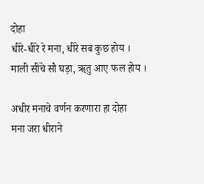दोहा
धीरे-धीरे रे मना, धीरे सब कुछ होय ।
माली सींचे सौ घड़ा, ॠतु आए फल होय ।

अधीर मनाचे वर्णन करणारा हा दोहा
मना जरा धीराने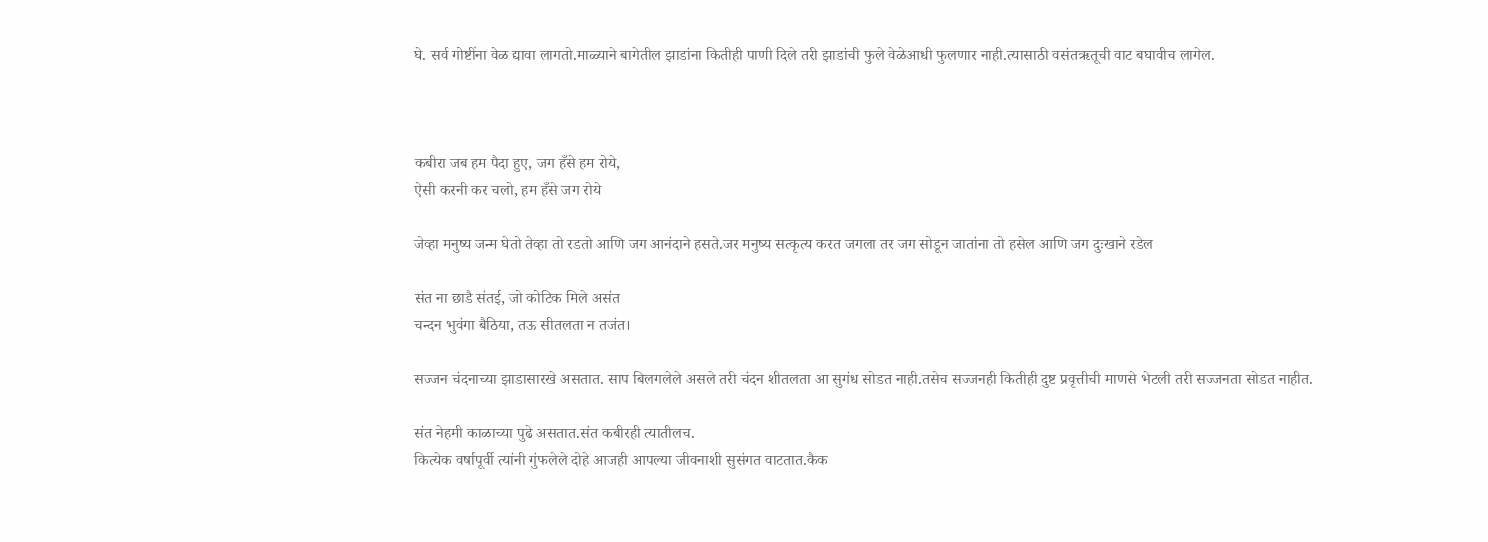घे. सर्व गोष्टींना वेळ द्यावा लागतो.माळ्याने बागेतील झाडांना कितीही पाणी दिले तरी झाडांची फुले वेळेआधी फुलणार नाही.त्यासाठी वसंतऋतूची वाट बघावीच लागेल.



कबीरा जब हम पैदा हुए, जग हँसे हम रोये,
ऐसी करनी कर चलो, हम हँसे जग रोये

जेव्हा मनुष्य जन्म घेतो तेव्हा तो रडतो आणि जग आनंदाने हसते.जर मनुष्य सत्कृत्य करत जगला तर जग सोडून जातांना तो हसेल आणि जग दुःखाने रडेल

संत ना छाडै संतई, जो कोटिक मिले असंत
चन्दन भुवंगा बैठिया, तऊ सीतलता न तजंत।

सज्जन चंदनाच्या झाडासारखे असतात. साप बिलगलेले असले तरी चंदन शीतलता आ सुगंध सोडत नाही.तसेच सज्जनही कितीही दुष्ट प्रवृत्तीची माणसे भेटली तरी सज्जनता सोडत नाहीत.

संत नेहमी काळाच्या पुढे असतात.संत कबीरही त्यातीलच.
कित्येक वर्षापूर्वी त्यांनी गुंफलेले दोहे आजही आपल्या जीवनाशी सुसंगत वाटतात.कैक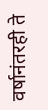वर्षानंतरही ते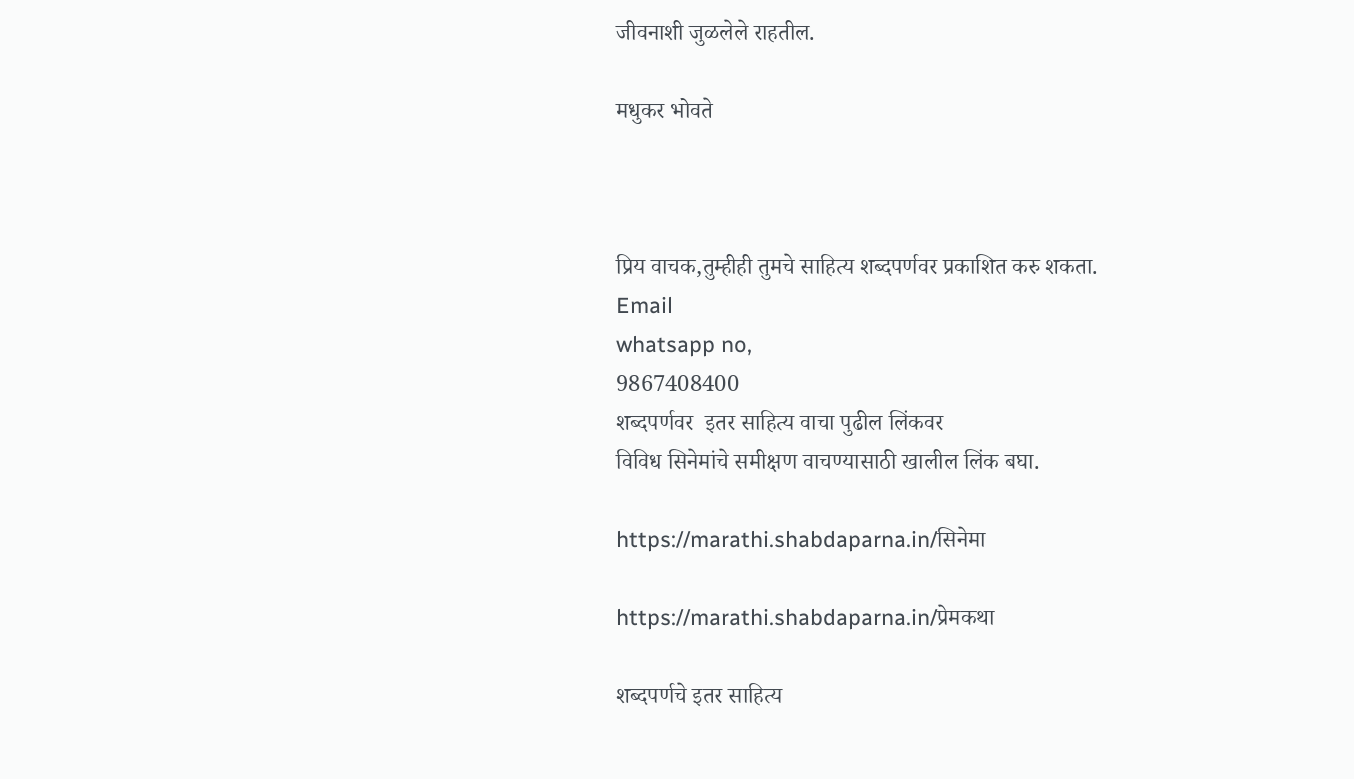जीवनाशी जुळलेले राहतील.

मधुकर भोवते



प्रिय वाचक,तुम्हीही तुमचे साहित्य शब्दपर्णवर प्रकाशित करु शकता.
Email
whatsapp no,
9867408400
शब्दपर्णवर  इतर साहित्य वाचा पुढील लिंकवर
विविध सिनेमांचे समीक्षण वाचण्यासाठी खालील लिंक बघा.

https://marathi.shabdaparna.in/सिनेमा

https://marathi.shabdaparna.in/प्रेमकथा

शब्दपर्णचे इतर साहित्य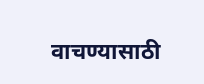वाचण्यासाठी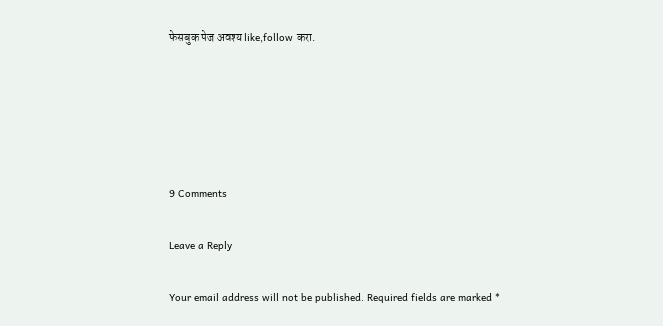फेसबुक पेज अवश्य like,follow करा.





9 Comments

Leave a Reply

Your email address will not be published. Required fields are marked *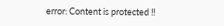error: Content is protected !!